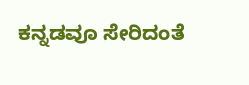ಕನ್ನಡವೂ ಸೇರಿದಂತೆ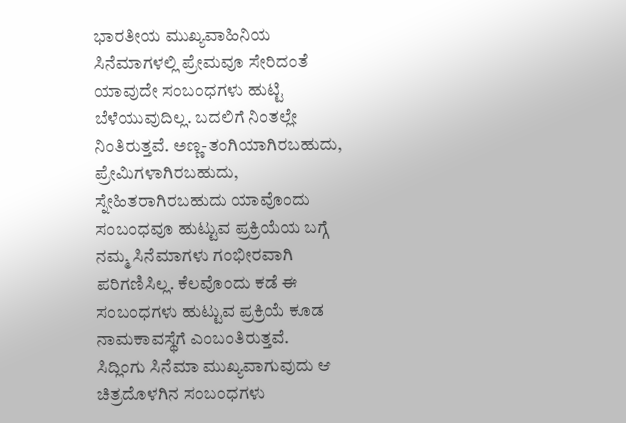ಭಾರತೀಯ ಮುಖ್ಯವಾಹಿನಿಯ ಸಿನೆಮಾಗಳಲ್ಲಿ ಪ್ರೇಮವೂ ಸೇರಿದಂತೆ ಯಾವುದೇ ಸಂಬಂಧಗಳು ಹುಟ್ಟಿ ಬೆಳೆಯುವುದಿಲ್ಲ. ಬದಲಿಗೆ ನಿಂತಲ್ಲೇ ನಿಂತಿರುತ್ತವೆ. ಅಣ್ಣ-ತಂಗಿಯಾಗಿರಬಹುದು, ಪ್ರೇಮಿಗಳಾಗಿರಬಹುದು, ಸ್ನೇಹಿತರಾಗಿರಬಹುದು ಯಾವೊಂದು ಸಂಬಂಧವೂ ಹುಟ್ಟುವ ಪ್ರಕ್ರಿಯೆಯ ಬಗ್ಗೆ ನಮ್ಮ ಸಿನೆಮಾಗಳು ಗಂಭೀರವಾಗಿ ಪರಿಗಣಿಸಿಲ್ಲ. ಕೆಲವೊಂದು ಕಡೆ ಈ ಸಂಬಂಧಗಳು ಹುಟ್ಟುವ ಪ್ರಕ್ರಿಯೆ ಕೂಡ ನಾಮಕಾವಸ್ಥೆಗೆ ಎಂಬಂತಿರುತ್ತವೆ.
ಸಿದ್ಲಿಂಗು ಸಿನೆಮಾ ಮುಖ್ಯವಾಗುವುದು ಆ ಚಿತ್ರದೊಳಗಿನ ಸಂಬಂಧಗಳು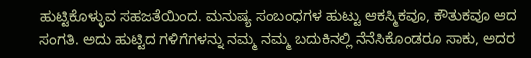ಹುಟ್ಟಿಕೊಳ್ಳುವ ಸಹಜತೆಯಿಂದ. ಮನುಷ್ಯ ಸಂಬಂಧಗಳ ಹುಟ್ಟು ಆಕಸ್ಮಿಕವೂ, ಕೌತುಕವೂ ಆದ ಸಂಗತಿ. ಅದು ಹುಟ್ಟಿದ ಗಳಿಗೆಗಳನ್ನು ನಮ್ಮ ನಮ್ಮ ಬದುಕಿನಲ್ಲಿ ನೆನೆಸಿಕೊಂಡರೂ ಸಾಕು, ಅದರ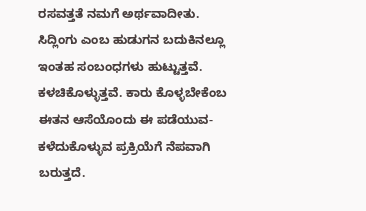ರಸವತ್ತತೆ ನಮಗೆ ಅರ್ಥವಾದೀತು.
ಸಿದ್ಲಿಂಗು ಎಂಬ ಹುಡುಗನ ಬದುಕಿನಲ್ಲೂ ಇಂತಹ ಸಂಬಂಧಗಳು ಹುಟ್ಟುತ್ತವೆ. ಕಳಚಿಕೊಳ್ಳುತ್ತವೆ. ಕಾರು ಕೊಳ್ಳಬೇಕೆಂಬ ಈತನ ಆಸೆಯೊಂದು ಈ ಪಡೆಯುವ-ಕಳೆದುಕೊಳ್ಳುವ ಪ್ರಕ್ರಿಯೆಗೆ ನೆಪವಾಗಿ ಬರುತ್ತದೆ.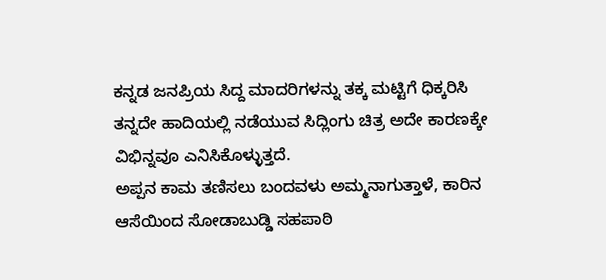ಕನ್ನಡ ಜನಪ್ರಿಯ ಸಿದ್ದ ಮಾದರಿಗಳನ್ನು ತಕ್ಕ ಮಟ್ಟಿಗೆ ಧಿಕ್ಕರಿಸಿ ತನ್ನದೇ ಹಾದಿಯಲ್ಲಿ ನಡೆಯುವ ಸಿದ್ಲಿಂಗು ಚಿತ್ರ ಅದೇ ಕಾರಣಕ್ಕೇ ವಿಭಿನ್ನವೂ ಎನಿಸಿಕೊಳ್ಳುತ್ತದೆ.
ಅಪ್ಪನ ಕಾಮ ತಣಿಸಲು ಬಂದವಳು ಅಮ್ಮನಾಗುತ್ತಾಳೆ, ಕಾರಿನ ಆಸೆಯಿಂದ ಸೋಡಾಬುಡ್ಡಿ ಸಹಪಾಠಿ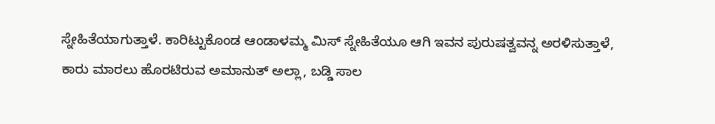ಸ್ನೇಹಿತೆಯಾಗುತ್ತಾಳೆ. ಕಾರಿಟ್ಟುಕೊಂಡ ಆಂಡಾಳಮ್ಮ ಮಿಸ್ ಸ್ನೇಹಿತೆಯೂ ಆಗಿ ಇವನ ಪುರುಷತ್ವವನ್ನ ಅರಳಿಸುತ್ತಾಳೆ, ಕಾರು ಮಾರಲು ಹೊರಟಿರುವ ಅಮಾನುತ್ ಅಲ್ಲಾ, ಬಡ್ಡಿ ಸಾಲ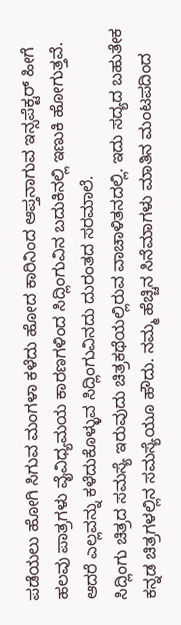ಪಡೆಯಲು ಹೋಗಿ ಸಿಗುವ ಮಂಗಳಾ ಕಳೆದು ಹೋದ ಕಾರಿನಿಂದ ಆಪ್ತನಾಗುವ ಇನ್ಸಪೆಕ್ಟರ್ ಹೀಗೆ ಹಲವು ಪಾತ್ರಗಳು ವೈವಿಧ್ಯಮಯ ಕಾರಣಗಳಿಂದ ಸಿದ್ಲಿಂಗುವಿನ ಬದುಕಿನಲ್ಲಿ ಇಣುಕಿ ಹೋಗುತ್ತವೆ. ಆದರೆ ಎಲ್ಲವನ್ನು ಕಳೆದುಕೊಳ್ಳುವ ಸಿದ್ಲಿಂಗುವಿನದು ದುರಂತದ ಸರಮಾಲೆ.
ಸಿದ್ಲಿಂಗು ಚಿತ್ರದ ಸಮಸ್ಯೆ ಇರುವುದು ಚಿತ್ರಕಥೆಯಲ್ಲಿರುವ ವಾಚಾಳಿತನದಲ್ಲಿ. ಇದು ಸದ್ಯದ ಬಹುತೇಕ ಕನ್ನಡ ಚಿತ್ರಗಳಲ್ಲಿನ ಸಮಸ್ಯೆಯೂ ಹೌದು. ನಮ್ಮ ಹೆಚ್ಚಿನ ಸಿನೆಮಾಗಳು ಮಾತಿನ ಮಂಟಪದಿಂದ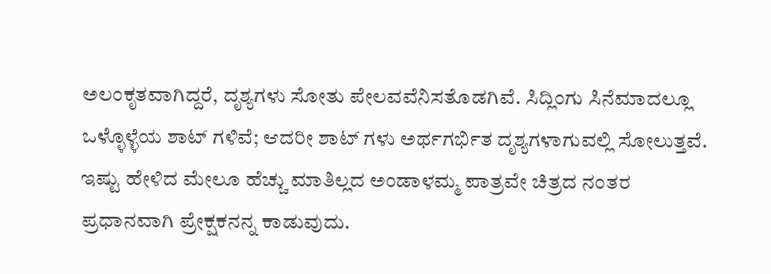ಅಲಂಕೃತವಾಗಿದ್ದರೆ, ದೃಶ್ಯಗಳು ಸೋತು ಪೇಲವವೆನಿಸತೊಡಗಿವೆ. ಸಿದ್ಲಿಂಗು ಸಿನೆಮಾದಲ್ಲೂ ಒಳ್ಳೊಳ್ಳೆಯ ಶಾಟ್ ಗಳಿವೆ; ಆದರೀ ಶಾಟ್ ಗಳು ಅರ್ಥಗರ್ಭಿತ ದೃಶ್ಯಗಳಾಗುವಲ್ಲಿ ಸೋಲುತ್ತವೆ. ಇಷ್ಟು ಹೇಳಿದ ಮೇಲೂ ಹೆಚ್ಚು ಮಾತಿಲ್ಲದ ಅಂಡಾಳಮ್ಮ ಪಾತ್ರವೇ ಚಿತ್ರದ ನಂತರ ಪ್ರಧಾನವಾಗಿ ಪ್ರೇಕ್ಷಕನನ್ನ ಕಾಡುವುದು.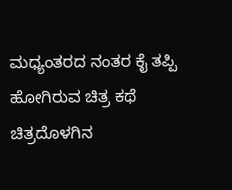ಮಧ್ಯಂತರದ ನಂತರ ಕೈ ತಪ್ಪಿ ಹೋಗಿರುವ ಚಿತ್ರ ಕಥೆ ಚಿತ್ರದೊಳಗಿನ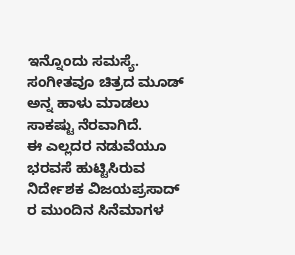ಇನ್ನೊಂದು ಸಮಸ್ಯೆ. ಸಂಗೀತವೂ ಚಿತ್ರದ ಮೂಡ್ ಅನ್ನ ಹಾಳು ಮಾಡಲು ಸಾಕಷ್ಟು ನೆರವಾಗಿದೆ.
ಈ ಎಲ್ಲದರ ನಡುವೆಯೂ ಭರವಸೆ ಹುಟ್ಟಿಸಿರುವ ನಿರ್ದೇಶಕ ವಿಜಯಪ್ರಸಾದ್ ರ ಮುಂದಿನ ಸಿನೆಮಾಗಳ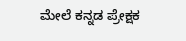ಮೇಲೆ ಕನ್ನಡ ಪ್ರೇಕ್ಷಕ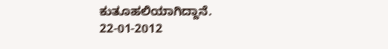ಕುತೂಹಲಿಯಾಗಿದ್ದಾನೆ.
22-01-2012